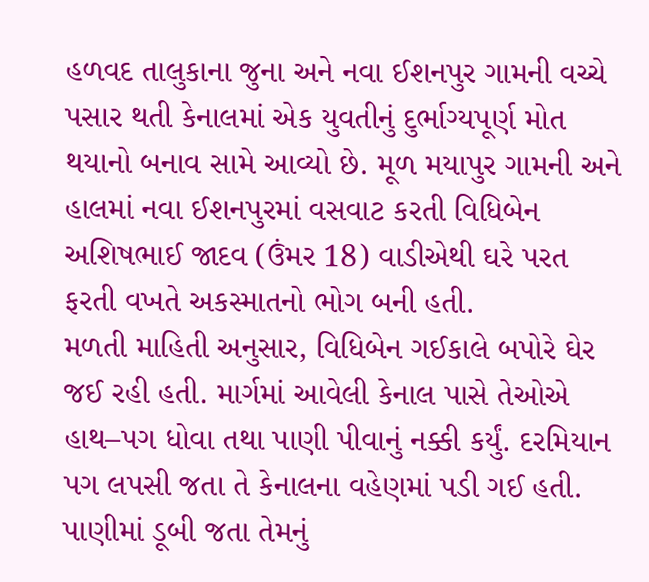હળવદ તાલુકાના જુના અને નવા ઈશનપુર ગામની વચ્ચે પસાર થતી કેનાલમાં એક યુવતીનું દુર્ભાગ્યપૂર્ણ મોત થયાનો બનાવ સામે આવ્યો છે. મૂળ મયાપુર ગામની અને હાલમાં નવા ઈશનપુરમાં વસવાટ કરતી વિધિબેન અશિષભાઈ જાદવ (ઉંમર 18) વાડીએથી ઘરે પરત ફરતી વખતે અકસ્માતનો ભોગ બની હતી.
મળતી માહિતી અનુસાર, વિધિબેન ગઈકાલે બપોરે ઘેર જઈ રહી હતી. માર્ગમાં આવેલી કેનાલ પાસે તેઓએ હાથ–પગ ધોવા તથા પાણી પીવાનું નક્કી કર્યું. દરમિયાન પગ લપસી જતા તે કેનાલના વહેણમાં પડી ગઈ હતી. પાણીમાં ડૂબી જતા તેમનું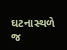ઘટનાસ્થળે જ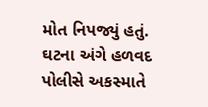મોત નિપજ્યું હતું. ઘટના અંગે હળવદ પોલીસે અકસ્માતે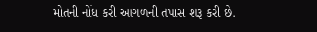મોતની નોંધ કરી આગળની તપાસ શરૂ કરી છે.